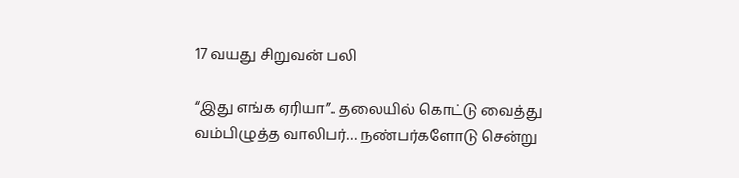17 வயது சிறுவன் பலி

“இது எங்க ஏரியா”.. தலையில் கொட்டு வைத்து வம்பிழுத்த வாலிபர்… நண்பர்களோடு சென்று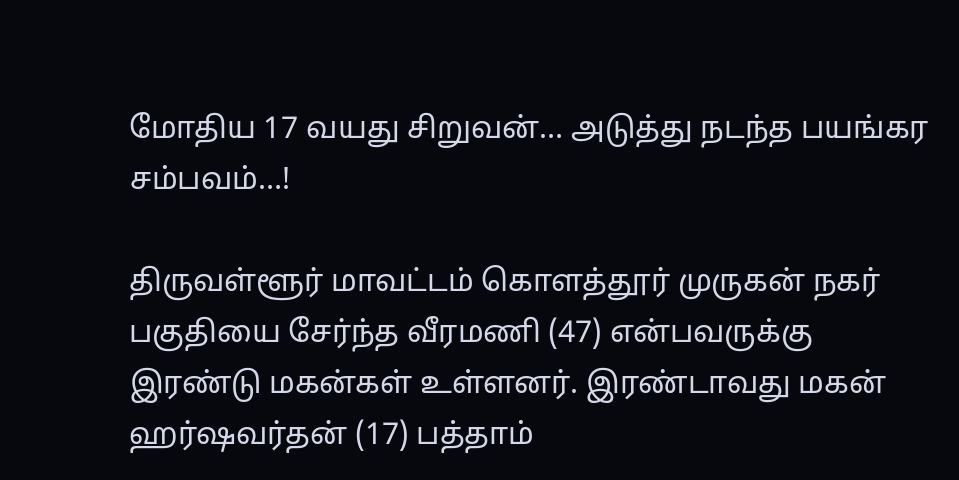மோதிய 17 வயது சிறுவன்… அடுத்து நடந்த பயங்கர சம்பவம்…!

திருவள்ளூர் மாவட்டம் கொளத்தூர் முருகன் நகர் பகுதியை சேர்ந்த வீரமணி (47) என்பவருக்கு இரண்டு மகன்கள் உள்ளனர். இரண்டாவது மகன் ஹர்ஷவர்தன் (17) பத்தாம்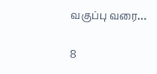வகுப்பு வரை…

8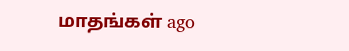மாதங்கள் ago